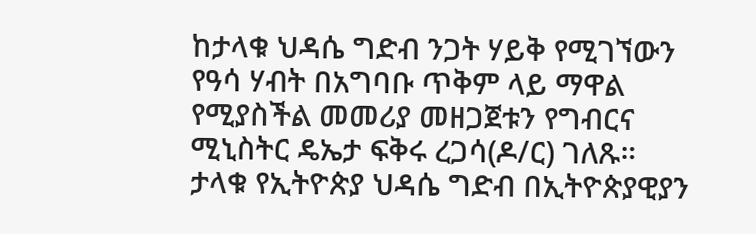ከታላቁ ህዳሴ ግድብ ንጋት ሃይቅ የሚገኘውን የዓሳ ሃብት በአግባቡ ጥቅም ላይ ማዋል የሚያስችል መመሪያ መዘጋጀቱን የግብርና ሚኒስትር ዴኤታ ፍቅሩ ረጋሳ(ዶ/ር) ገለጹ።
ታላቁ የኢትዮጵያ ህዳሴ ግድብ በኢትዮጵያዊያን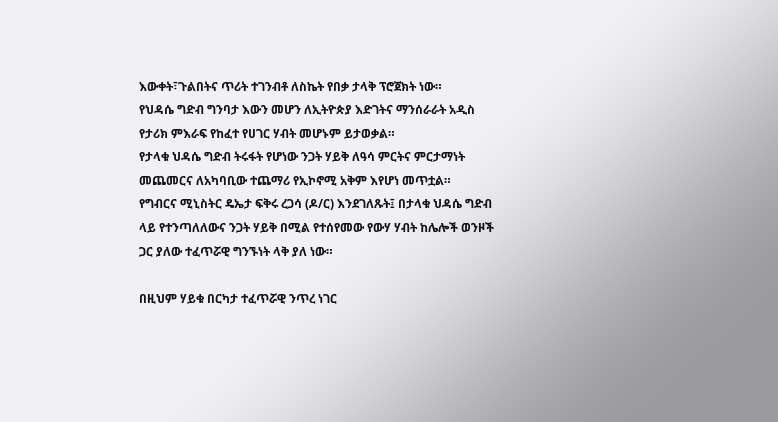እውቀት፣ጉልበትና ጥሪት ተገንብቶ ለስኬት የበቃ ታላቅ ፕሮጀክት ነው።
የህዳሴ ግድብ ግንባታ እውን መሆን ለኢትዮጵያ እድገትና ማንሰራራት አዲስ የታሪክ ምእራፍ የከፈተ የሀገር ሃብት መሆኑም ይታወቃል።
የታላቁ ህዳሴ ግድብ ትሩፋት የሆነው ንጋት ሃይቅ ለዓሳ ምርትና ምርታማነት መጨመርና ለአካባቢው ተጨማሪ የኢኮኖሚ አቅም እየሆነ መጥቷል።
የግብርና ሚኒስትር ዴኤታ ፍቅሩ ረጋሳ (ዶ/ር) እንደገለጹት፤ በታላቁ ህዳሴ ግድብ ላይ የተንጣለለውና ንጋት ሃይቅ በሚል የተሰየመው የውሃ ሃብት ከሌሎች ወንዞች ጋር ያለው ተፈጥሯዊ ግንኙነት ላቅ ያለ ነው።

በዚህም ሃይቁ በርካታ ተፈጥሯዊ ንጥረ ነገር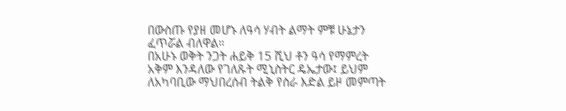በውስጡ የያዘ መሆኑ ለዓሳ ሃብት ልማት ምቹ ሁኔታን ፈጥሯል ብለዋል።
በአሁኑ ወቅት ንጋት ሐይቅ 15 ሺህ ቶን ዓሳ የማምረት አቅም እንዳለው የገለጹት ሚኒስትር ዴኤታው፤ ይህም ለአካባቢው ማህበረሰብ ትልቅ የስራ እድል ይዞ መምጣት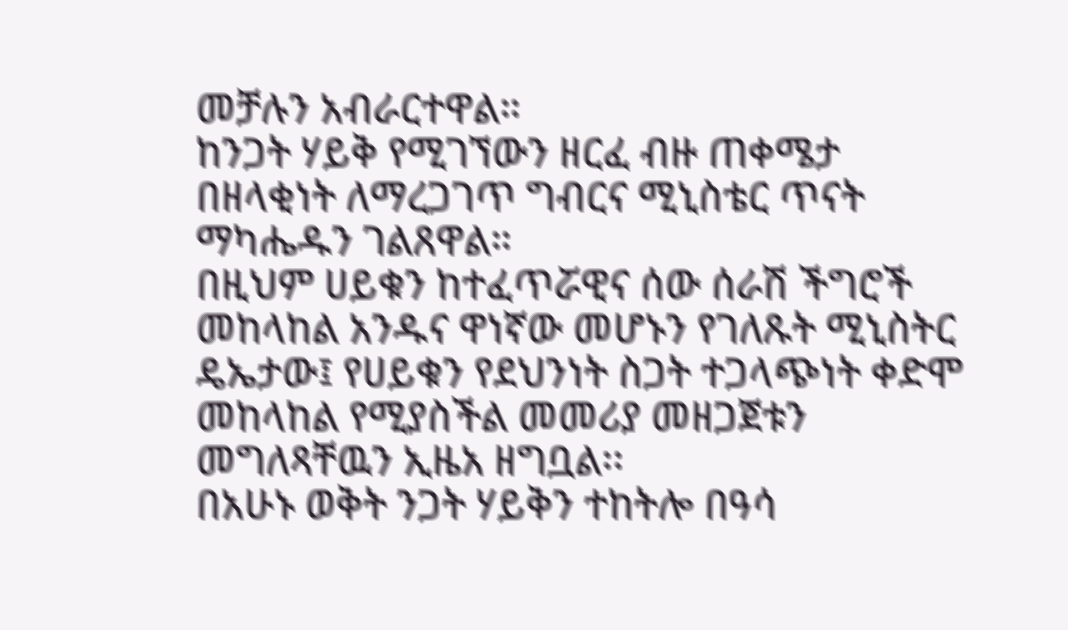መቻሉን አብራርተዋል።
ከንጋት ሃይቅ የሚገኘውን ዘርፈ ብዙ ጠቀሜታ በዘላቂነት ለማረጋገጥ ግብርና ሚኒስቴር ጥናት ማካሔዱን ገልጸዋል።
በዚህም ሀይቁን ከተፈጥሯዊና ሰው ሰራሽ ችግሮች መከላከል አንዱና ዋነኛው መሆኑን የገለጹት ሚኒስትር ዴኤታው፤ የሀይቁን የደህንነት ስጋት ተጋላጭነት ቀድሞ መከላከል የሚያስችል መመሪያ መዘጋጀቱን መግለጻቸዉን ኢዜአ ዘግቧል፡፡
በአሁኑ ወቅት ንጋት ሃይቅን ተከትሎ በዓሳ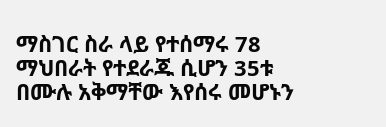ማስገር ስራ ላይ የተሰማሩ 78 ማህበራት የተደራጁ ሲሆን 35ቱ በሙሉ አቅማቸው እየሰሩ መሆኑን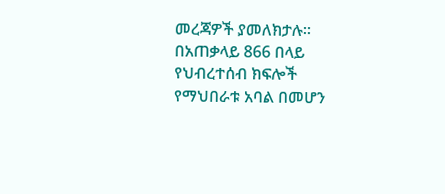መረጃዎች ያመለክታሉ።
በአጠቃላይ 866 በላይ የህብረተሰብ ክፍሎች የማህበራቱ አባል በመሆን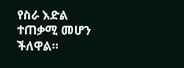የስራ እድል ተጠቃሚ መሆን ችለዋል።